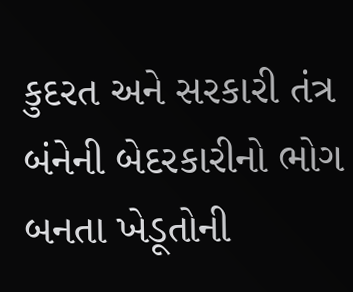કુદરત અને સરકારી તંત્ર બંનેની બેદરકારીનો ભોગ બનતા ખેડૂતોની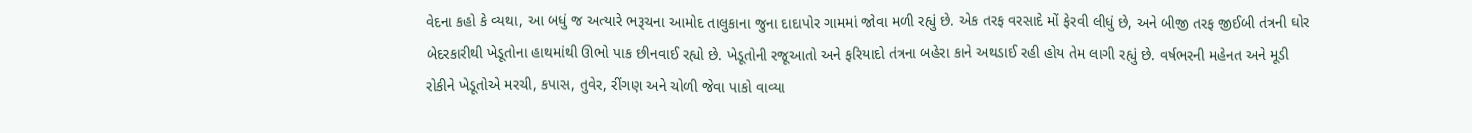વેદના કહો કે વ્યથા, આ બધું જ અત્યારે ભરૂચના આમોદ તાલુકાના જુના દાદાપોર ગામમાં જોવા મળી રહ્યું છે. એક તરફ વરસાદે મોં ફેરવી લીધું છે, અને બીજી તરફ જીઈબી તંત્રની ઘોર બેદરકારીથી ખેડૂતોના હાથમાંથી ઊભો પાક છીનવાઈ રહ્યો છે. ખેડૂતોની રજૂઆતો અને ફરિયાદો તંત્રના બહેરા કાને અથડાઈ રહી હોય તેમ લાગી રહ્યું છે. વર્ષભરની મહેનત અને મૂડી રોકીને ખેડૂતોએ મરચી, કપાસ, તુવેર, રીંગણ અને ચોળી જેવા પાકો વાવ્યા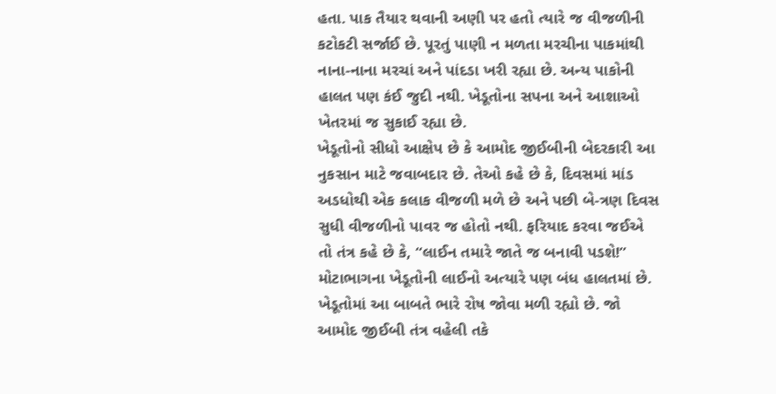હતા. પાક તૈયાર થવાની અણી પર હતો ત્યારે જ વીજળીની કટોકટી સર્જાઈ છે. પૂરતું પાણી ન મળતા મરચીના પાકમાંથી નાના-નાના મરચાં અને પાંદડા ખરી રહ્યા છે. અન્ય પાકોની હાલત પણ કંઈ જુદી નથી. ખેડૂતોના સપના અને આશાઓ ખેતરમાં જ સુકાઈ રહ્યા છે.
ખેડૂતોનો સીધો આક્ષેપ છે કે આમોદ જીઈબીની બેદરકારી આ નુકસાન માટે જવાબદાર છે. તેઓ કહે છે કે, દિવસમાં માંડ અડધોથી એક કલાક વીજળી મળે છે અને પછી બે-ત્રણ દિવસ સુધી વીજળીનો પાવર જ હોતો નથી. ફરિયાદ કરવા જઈએ તો તંત્ર કહે છે કે, “લાઈન તમારે જાતે જ બનાવી પડશે!” મોટાભાગના ખેડૂતોની લાઈનો અત્યારે પણ બંધ હાલતમાં છે. ખેડૂતોમાં આ બાબતે ભારે રોષ જોવા મળી રહ્યો છે. જો આમોદ જીઈબી તંત્ર વહેલી તકે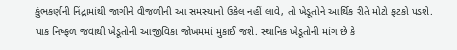કુંભકર્ણની નિંદ્રામાંથી જાગીને વીજળીની આ સમસ્યાનો ઉકેલ નહીં લાવે, તો ખેડૂતોને આર્થિક રીતે મોટો ફટકો પડશે. પાક નિષ્ફળ જવાથી ખેડૂતોની આજીવિકા જોખમમાં મુકાઈ જશે. સ્થાનિક ખેડૂતોની માંગ છે કે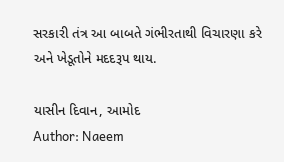સરકારી તંત્ર આ બાબતે ગંભીરતાથી વિચારણા કરે અને ખેડૂતોને મદદરૂપ થાય.

યાસીન દિવાન, આમોદ
Author: Naeem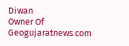Diwan
Owner Of Geogujaratnews.com